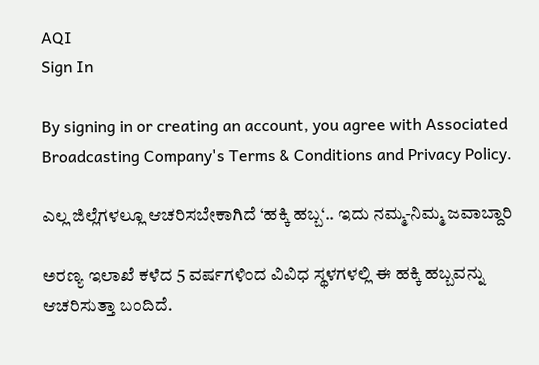AQI
Sign In

By signing in or creating an account, you agree with Associated Broadcasting Company's Terms & Conditions and Privacy Policy.

ಎಲ್ಲ ಜಿಲ್ಲೆಗಳಲ್ಲೂ ಆಚರಿಸಬೇಕಾಗಿದೆ ‘ಹಕ್ಕಿ ಹಬ್ಬ‘.. ಇದು ನಮ್ಮ-ನಿಮ್ಮ ಜವಾಬ್ದಾರಿ

ಅರಣ್ಯ ಇಲಾಖೆ ಕಳೆದ 5 ವರ್ಷಗಳಿಂದ ವಿವಿಧ ಸ್ಥಳಗಳಲ್ಲಿ ಈ ಹಕ್ಕಿ ಹಬ್ಬವನ್ನು ಆಚರಿಸುತ್ತಾ ಬಂದಿದೆ.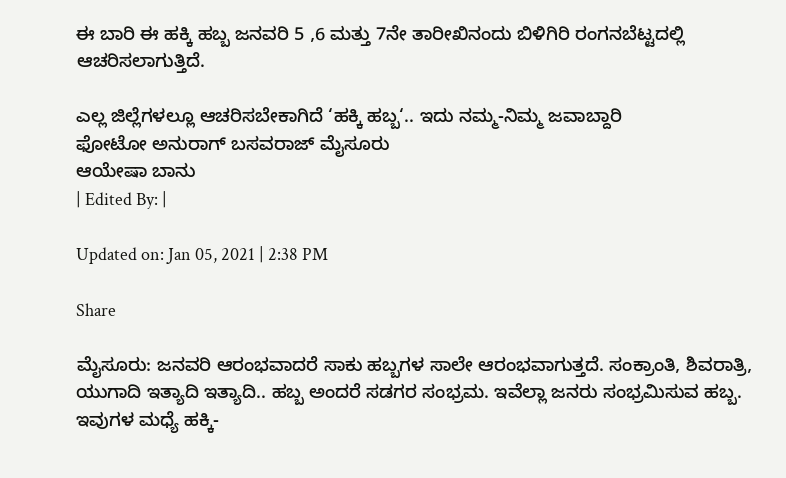ಈ ಬಾರಿ ಈ ಹಕ್ಕಿ ಹಬ್ಬ ಜನವರಿ 5 ,6 ಮತ್ತು 7ನೇ ತಾರೀಖಿನಂದು ಬಿಳಿಗಿರಿ ರಂಗನಬೆಟ್ಟದಲ್ಲಿ ಆಚರಿಸಲಾಗುತ್ತಿದೆ.

ಎಲ್ಲ ಜಿಲ್ಲೆಗಳಲ್ಲೂ ಆಚರಿಸಬೇಕಾಗಿದೆ ‘ಹಕ್ಕಿ ಹಬ್ಬ‘.. ಇದು ನಮ್ಮ-ನಿಮ್ಮ ಜವಾಬ್ದಾರಿ
ಫೋಟೋ ಅನುರಾಗ್ ಬಸವರಾಜ್ ಮೈಸೂರು
ಆಯೇಷಾ ಬಾನು
| Edited By: |

Updated on: Jan 05, 2021 | 2:38 PM

Share

ಮೈಸೂರು: ಜನವರಿ ಆರಂಭವಾದರೆ ಸಾಕು ಹಬ್ಬಗಳ ಸಾಲೇ ಆರಂಭವಾಗುತ್ತದೆ. ಸಂಕ್ರಾಂತಿ, ಶಿವರಾತ್ರಿ, ಯುಗಾದಿ ಇತ್ಯಾದಿ ಇತ್ಯಾದಿ.. ಹಬ್ಬ ಅಂದರೆ ಸಡಗರ ಸಂಭ್ರಮ. ಇವೆಲ್ಲಾ ಜನರು ಸಂಭ್ರಮಿಸುವ ಹಬ್ಬ. ಇವುಗಳ ಮಧ್ಯೆ ಹಕ್ಕಿ-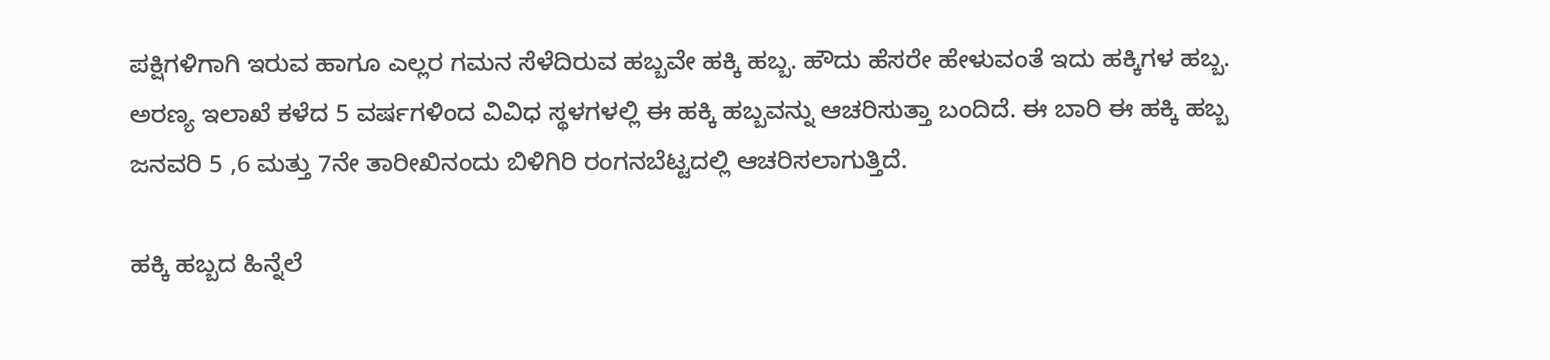ಪಕ್ಷಿಗಳಿಗಾಗಿ ಇರುವ ಹಾಗೂ ಎಲ್ಲರ ಗಮನ ಸೆಳೆದಿರುವ ಹಬ್ಬವೇ ಹಕ್ಕಿ ಹಬ್ಬ. ಹೌದು ಹೆಸರೇ ಹೇಳುವಂತೆ ಇದು ಹಕ್ಕಿಗಳ ಹಬ್ಬ. ಅರಣ್ಯ ಇಲಾಖೆ ಕಳೆದ 5 ವರ್ಷಗಳಿಂದ ವಿವಿಧ ಸ್ಥಳಗಳಲ್ಲಿ ಈ ಹಕ್ಕಿ ಹಬ್ಬವನ್ನು ಆಚರಿಸುತ್ತಾ ಬಂದಿದೆ. ಈ ಬಾರಿ ಈ ಹಕ್ಕಿ ಹಬ್ಬ ಜನವರಿ 5 ,6 ಮತ್ತು 7ನೇ ತಾರೀಖಿನಂದು ಬಿಳಿಗಿರಿ ರಂಗನಬೆಟ್ಟದಲ್ಲಿ ಆಚರಿಸಲಾಗುತ್ತಿದೆ.

ಹಕ್ಕಿ ಹಬ್ಬದ ಹಿನ್ನೆಲೆ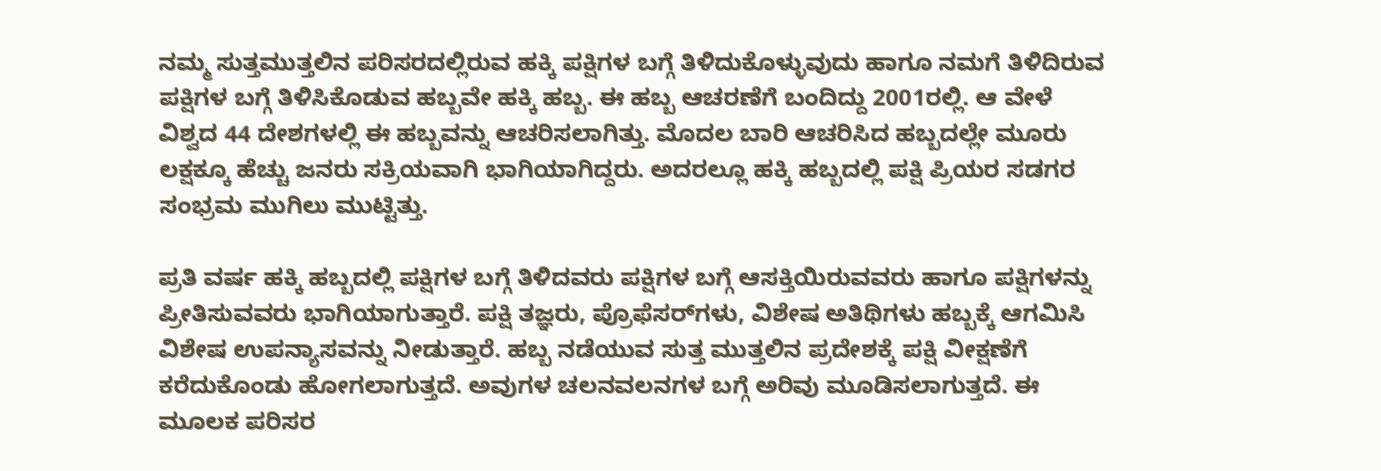ನಮ್ಮ ಸುತ್ತಮುತ್ತಲಿನ ಪರಿಸರದಲ್ಲಿರುವ ಹಕ್ಕಿ ಪಕ್ಷಿಗಳ ಬಗ್ಗೆ ತಿಳಿದುಕೊಳ್ಳುವುದು ಹಾಗೂ ನಮಗೆ ತಿಳಿದಿರುವ ಪಕ್ಷಿಗಳ ಬಗ್ಗೆ ತಿಳಿಸಿಕೊಡುವ ಹಬ್ಬವೇ ಹಕ್ಕಿ ಹಬ್ಬ. ಈ ಹಬ್ಬ ಆಚರಣೆಗೆ ಬಂದಿದ್ದು 2001ರಲ್ಲಿ. ಆ ವೇಳೆ ವಿಶ್ವದ 44 ದೇಶಗಳಲ್ಲಿ ಈ ಹಬ್ಬವನ್ನು ಆಚರಿಸಲಾಗಿತ್ತು. ಮೊದಲ ಬಾರಿ ಆಚರಿಸಿದ ಹಬ್ಬದಲ್ಲೇ ಮೂರು ಲಕ್ಷಕ್ಕೂ ಹೆಚ್ಚು ಜನರು ಸಕ್ರಿಯವಾಗಿ ಭಾಗಿಯಾಗಿದ್ದರು. ಅದರಲ್ಲೂ ಹಕ್ಕಿ ಹಬ್ಬದಲ್ಲಿ ಪಕ್ಷಿ ಪ್ರಿಯರ ಸಡಗರ ಸಂಭ್ರಮ ಮುಗಿಲು ಮುಟ್ಟಿತ್ತು.

ಪ್ರತಿ ವರ್ಷ ಹಕ್ಕಿ ಹಬ್ಬದಲ್ಲಿ ಪಕ್ಷಿಗಳ ಬಗ್ಗೆ ತಿಳಿದವರು ಪಕ್ಷಿಗಳ ಬಗ್ಗೆ ಆಸಕ್ತಿಯಿರುವವರು ಹಾಗೂ ಪಕ್ಷಿಗಳನ್ನು ಪ್ರೀತಿಸುವವರು ಭಾಗಿಯಾಗುತ್ತಾರೆ. ಪಕ್ಷಿ ತಜ್ಞರು, ಪ್ರೊಫೆಸರ್‌ಗಳು, ವಿಶೇಷ ಅತಿಥಿಗಳು ಹಬ್ಬಕ್ಕೆ ಆಗಮಿಸಿ ವಿಶೇಷ ಉಪನ್ಯಾಸವನ್ನು ನೀಡುತ್ತಾರೆ. ಹಬ್ಬ ನಡೆಯುವ ಸುತ್ತ ಮುತ್ತಲಿನ ಪ್ರದೇಶಕ್ಕೆ ಪಕ್ಷಿ ವೀಕ್ಷಣೆಗೆ ಕರೆದುಕೊಂಡು ಹೋಗಲಾಗುತ್ತದೆ. ಅವುಗಳ ಚಲನವಲನಗಳ ಬಗ್ಗೆ ಅರಿವು ಮೂಡಿಸಲಾಗುತ್ತದೆ. ಈ ಮೂಲಕ ಪರಿಸರ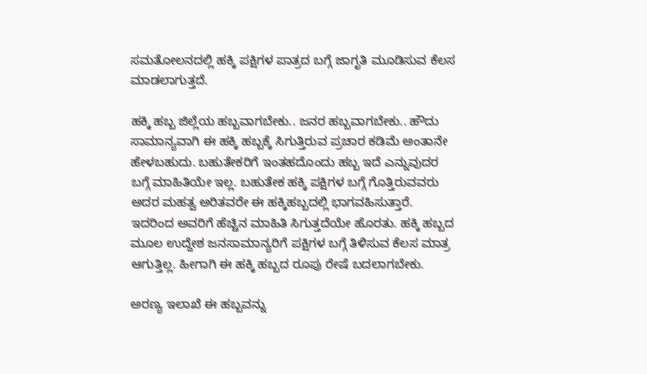ಸಮತೋಲನದಲ್ಲಿ ಹಕ್ಕಿ ಪಕ್ಷಿಗಳ ಪಾತ್ರದ ಬಗ್ಗೆ ಜಾಗೃತಿ ಮೂಡಿಸುವ ಕೆಲಸ ಮಾಡಲಾಗುತ್ತದೆ.

ಹಕ್ಕಿ ಹಬ್ಬ ಜಿಲ್ಲೆಯ ಹಬ್ಬವಾಗಬೇಕು.. ಜನರ ಹಬ್ಬವಾಗಬೇಕು.. ಹೌದು ಸಾಮಾನ್ಯವಾಗಿ ಈ ಹಕ್ಕಿ ಹಬ್ಬಕ್ಕೆ ಸಿಗುತ್ತಿರುವ ಪ್ರಚಾರ ಕಡಿಮೆ ಅಂತಾನೇ ಹೇಳಬಹುದು. ಬಹುತೇಕರಿಗೆ ಇಂತಹದೊಂದು ಹಬ್ಬ ಇದೆ ಎನ್ನುವುದರ ಬಗ್ಗೆ ಮಾಹಿತಿಯೇ ಇಲ್ಲ. ಬಹುತೇಕ ಹಕ್ಕಿ ಪಕ್ಷಿಗಳ ಬಗ್ಗೆ ಗೊತ್ತಿರುವವರು ಅದರ ಮಹತ್ವ ಅರಿತವರೇ ಈ ಹಕ್ಕಿಹಬ್ಬದಲ್ಲಿ ಭಾಗವಹಿಸುತ್ತಾರೆ. ಇದರಿಂದ ಅವರಿಗೆ ಹೆಚ್ಚಿನ ಮಾಹಿತಿ ಸಿಗುತ್ತದೆಯೇ ಹೊರತು. ಹಕ್ಕಿ ಹಬ್ಬದ ಮೂಲ ಉದ್ದೇಶ ಜನಸಾಮಾನ್ಯರಿಗೆ ಪಕ್ಷಿಗಳ ಬಗ್ಗೆ ತಿಳಿಸುವ ಕೆಲಸ ಮಾತ್ರ ಆಗುತ್ತಿಲ್ಲ. ಹೀಗಾಗಿ ಈ ಹಕ್ಕಿ ಹಬ್ಬದ ರೂಪು ರೇಷೆ ಬದಲಾಗಬೇಕು.

ಅರಣ್ಯ ಇಲಾಖೆ ಈ ಹಬ್ಬವನ್ನು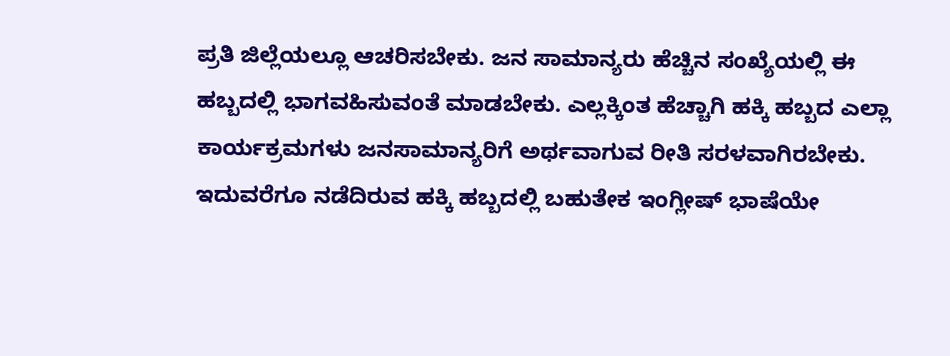ಪ್ರತಿ ಜಿಲ್ಲೆಯಲ್ಲೂ ಆಚರಿಸಬೇಕು. ಜನ ಸಾಮಾನ್ಯರು ಹೆಚ್ಚಿನ ಸಂಖ್ಯೆಯಲ್ಲಿ ಈ ಹಬ್ಬದಲ್ಲಿ ಭಾಗವಹಿಸುವಂತೆ ಮಾಡಬೇಕು. ಎಲ್ಲಕ್ಕಿಂತ ಹೆಚ್ಚಾಗಿ ಹಕ್ಕಿ ಹಬ್ಬದ ಎಲ್ಲಾ ಕಾರ್ಯಕ್ರಮಗಳು ಜನಸಾಮಾನ್ಯರಿಗೆ ಅರ್ಥವಾಗುವ ರೀತಿ ಸರಳವಾಗಿರಬೇಕು. ಇದುವರೆಗೂ ನಡೆದಿರುವ ಹಕ್ಕಿ ಹಬ್ಬದಲ್ಲಿ ಬಹುತೇಕ ಇಂಗ್ಲೀಷ್ ಭಾಷೆಯೇ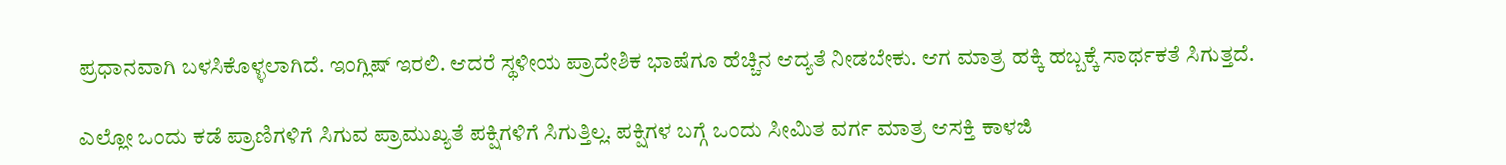ಪ್ರಧಾನವಾಗಿ ಬಳಸಿಕೊಳ್ಳಲಾಗಿದೆ. ಇಂಗ್ಲಿಷ್ ಇರಲಿ. ಆದರೆ ಸ್ಥಳೀಯ ಪ್ರಾದೇಶಿಕ ಭಾಷೆಗೂ ಹೆಚ್ಚಿನ ಆದ್ಯತೆ ನೀಡಬೇಕು. ಆಗ ಮಾತ್ರ ಹಕ್ಕಿ ಹಬ್ಬಕ್ಕೆ ಸಾರ್ಥಕತೆ ಸಿಗುತ್ತದೆ.

ಎಲ್ಲೋ ಒಂದು ಕಡೆ ಪ್ರಾಣಿಗಳಿಗೆ ಸಿಗುವ ಪ್ರಾಮುಖ್ಯತೆ ಪಕ್ಷಿಗಳಿಗೆ ಸಿಗುತ್ತಿಲ್ಲ. ಪಕ್ಷಿಗಳ ಬಗ್ಗೆ ಒಂದು ಸೀಮಿತ ವರ್ಗ ಮಾತ್ರ ಆಸಕ್ತಿ ಕಾಳಜಿ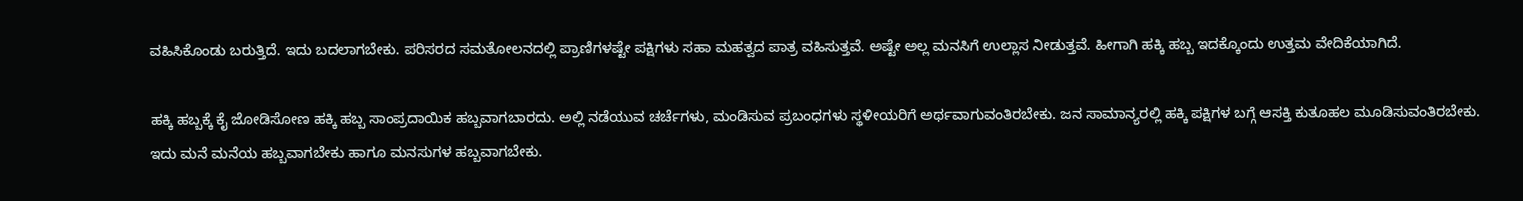ವಹಿಸಿಕೊಂಡು ಬರುತ್ತಿದೆ. ಇದು ಬದಲಾಗಬೇಕು. ಪರಿಸರದ ಸಮತೋಲನದಲ್ಲಿ ಪ್ರಾಣಿಗಳಷ್ಟೇ ಪಕ್ಷಿಗಳು ಸಹಾ ಮಹತ್ವದ ಪಾತ್ರ ವಹಿಸುತ್ತವೆ. ಅಷ್ಟೇ ಅಲ್ಲ ಮನಸಿಗೆ ಉಲ್ಲಾಸ ನೀಡುತ್ತವೆ. ಹೀಗಾಗಿ ಹಕ್ಕಿ ಹಬ್ಬ ಇದಕ್ಕೊಂದು ಉತ್ತಮ ವೇದಿಕೆಯಾಗಿದೆ.

ಹಕ್ಕಿ ಹಬ್ಬಕ್ಕೆ ಕೈ ಜೋಡಿಸೋಣ ಹಕ್ಕಿ ಹಬ್ಬ ಸಾಂಪ್ರದಾಯಿಕ ಹಬ್ಬವಾಗಬಾರದು. ಅಲ್ಲಿ ನಡೆಯುವ ಚರ್ಚೆಗಳು, ಮಂಡಿಸುವ ಪ್ರಬಂಧಗಳು ಸ್ಥಳೀಯರಿಗೆ ಅರ್ಥವಾಗುವಂತಿರಬೇಕು. ಜನ ಸಾಮಾನ್ಯರಲ್ಲಿ ಹಕ್ಕಿ ಪಕ್ಷಿಗಳ ಬಗ್ಗೆ ಆಸಕ್ತಿ ಕುತೂಹಲ ಮೂಡಿಸುವಂತಿರಬೇಕು. ಇದು ಮನೆ ಮನೆಯ ಹಬ್ಬವಾಗಬೇಕು ಹಾಗೂ ಮನಸುಗಳ ಹಬ್ಬವಾಗಬೇಕು.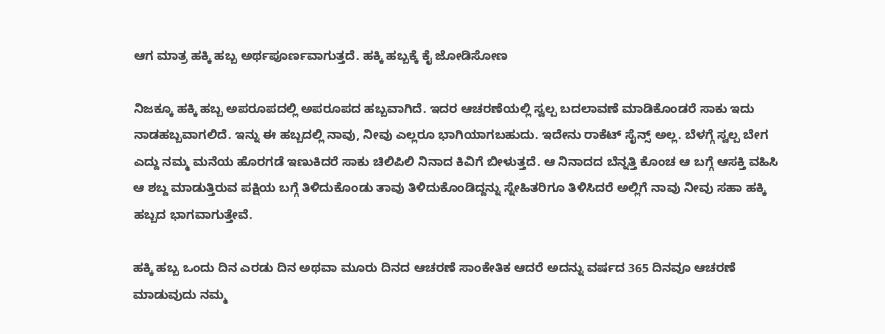ಆಗ ಮಾತ್ರ ಹಕ್ಕಿ ಹಬ್ಬ ಅರ್ಥಪೂರ್ಣವಾಗುತ್ತದೆ. ಹಕ್ಕಿ ಹಬ್ಬಕ್ಕೆ ಕೈ ಜೋಡಿಸೋಣ

ನಿಜಕ್ಕೂ ಹಕ್ಕಿ ಹಬ್ಬ ಅಪರೂಪದಲ್ಲಿ ಅಪರೂಪದ ಹಬ್ಬವಾಗಿದೆ. ಇದರ ಆಚರಣೆಯಲ್ಲಿ ಸ್ವಲ್ಪ ಬದಲಾವಣೆ ಮಾಡಿಕೊಂಡರೆ ಸಾಕು ಇದು ನಾಡಹಬ್ಬವಾಗಲಿದೆ. ಇನ್ನು ಈ ಹಬ್ಬದಲ್ಲಿ ನಾವು, ನೀವು ಎಲ್ಲರೂ ಭಾಗಿಯಾಗಬಹುದು. ಇದೇನು ರಾಕೆಟ್ ಸೈನ್ಸ್ ಅಲ್ಲ. ಬೆಳಗ್ಗೆ ಸ್ವಲ್ಪ ಬೇಗ ಎದ್ದು ನಮ್ಮ ಮನೆಯ ಹೊರಗಡೆ ಇಣುಕಿದರೆ ಸಾಕು ಚಿಲಿಪಿಲಿ ನಿನಾದ ಕಿವಿಗೆ ಬೀಳುತ್ತದೆ. ಆ ನಿನಾದದ ಬೆನ್ನತ್ತಿ ಕೊಂಚ ಆ ಬಗ್ಗೆ ಆಸಕ್ತಿ ವಹಿಸಿ ಆ ಶಬ್ದ ಮಾಡುತ್ತಿರುವ ಪಕ್ಷಿಯ ಬಗ್ಗೆ ತಿಳಿದುಕೊಂಡು ತಾವು ತಿಳಿದುಕೊಂಡಿದ್ದನ್ನು ಸ್ನೇಹಿತರಿಗೂ ತಿಳಿಸಿದರೆ ಅಲ್ಲಿಗೆ ನಾವು ನೀವು ಸಹಾ ಹಕ್ಕಿ ಹಬ್ಬದ ಭಾಗವಾಗುತ್ತೇವೆ.

ಹಕ್ಕಿ ಹಬ್ಬ ಒಂದು ದಿನ ಎರಡು ದಿನ ಅಥವಾ ಮೂರು ದಿನದ ಆಚರಣೆ ಸಾಂಕೇತಿಕ ಆದರೆ ಅದನ್ನು ವರ್ಷದ 365 ದಿನವೂ ಆಚರಣೆ ಮಾಡುವುದು ನಮ್ಮ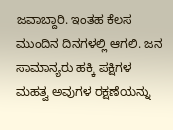ಜವಾಬ್ದಾರಿ. ಇಂತಹ ಕೆಲಸ ಮುಂದಿನ ದಿನಗಳಲ್ಲಿ ಆಗಲಿ. ಜನ ಸಾಮಾನ್ಯರು ಹಕ್ಕಿ ಪಕ್ಷಿಗಳ ಮಹತ್ವ ಅವುಗಳ ರಕ್ಷಣೆಯನ್ನು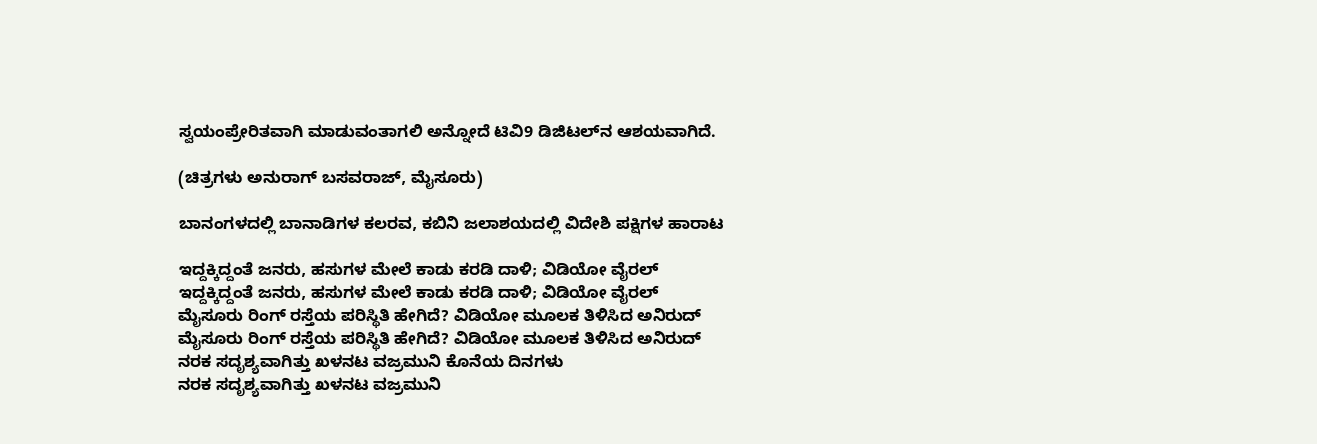ಸ್ವಯಂಪ್ರೇರಿತವಾಗಿ ಮಾಡುವಂತಾಗಲಿ ಅನ್ನೋದೆ ಟಿವಿ9 ಡಿಜಿಟಲ್‌ನ ಆಶಯವಾಗಿದೆ.

(ಚಿತ್ರಗಳು ಅನುರಾಗ್ ಬಸವರಾಜ್, ಮೈಸೂರು)

ಬಾನಂಗಳದಲ್ಲಿ ಬಾನಾಡಿಗಳ ಕಲರವ, ಕಬಿನಿ ಜಲಾಶಯದಲ್ಲಿ ವಿದೇಶಿ ಪಕ್ಷಿಗಳ ಹಾರಾಟ

ಇದ್ದಕ್ಕಿದ್ದಂತೆ ಜನರು, ಹಸುಗಳ ಮೇಲೆ ಕಾಡು ಕರಡಿ ದಾಳಿ; ವಿಡಿಯೋ ವೈರಲ್
ಇದ್ದಕ್ಕಿದ್ದಂತೆ ಜನರು, ಹಸುಗಳ ಮೇಲೆ ಕಾಡು ಕರಡಿ ದಾಳಿ; ವಿಡಿಯೋ ವೈರಲ್
ಮೈಸೂರು ರಿಂಗ್ ರಸ್ತೆಯ ಪರಿಸ್ಥಿತಿ ಹೇಗಿದೆ? ವಿಡಿಯೋ ಮೂಲಕ ತಿಳಿಸಿದ ಅನಿರುದ್
ಮೈಸೂರು ರಿಂಗ್ ರಸ್ತೆಯ ಪರಿಸ್ಥಿತಿ ಹೇಗಿದೆ? ವಿಡಿಯೋ ಮೂಲಕ ತಿಳಿಸಿದ ಅನಿರುದ್
ನರಕ ಸದೃಶ್ಯವಾಗಿತ್ತು ಖಳನಟ ವಜ್ರಮುನಿ ಕೊನೆಯ ದಿನಗಳು
ನರಕ ಸದೃಶ್ಯವಾಗಿತ್ತು ಖಳನಟ ವಜ್ರಮುನಿ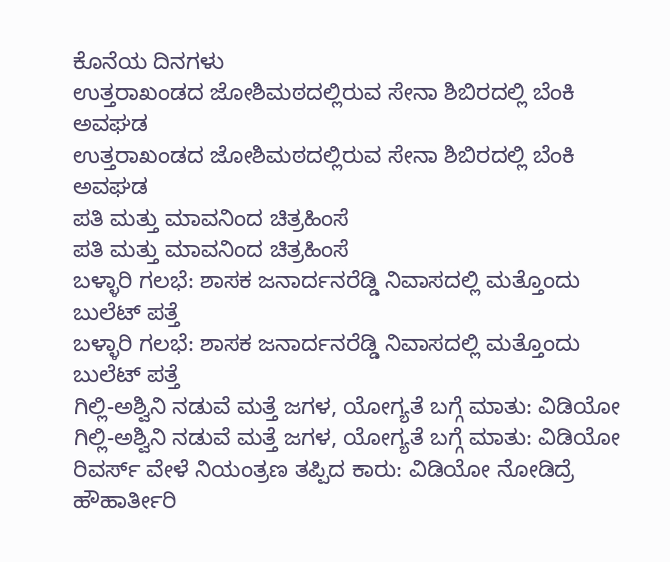ಕೊನೆಯ ದಿನಗಳು
ಉತ್ತರಾಖಂಡದ ಜೋಶಿಮಠದಲ್ಲಿರುವ ಸೇನಾ ಶಿಬಿರದಲ್ಲಿ ಬೆಂಕಿ ಅವಘಡ
ಉತ್ತರಾಖಂಡದ ಜೋಶಿಮಠದಲ್ಲಿರುವ ಸೇನಾ ಶಿಬಿರದಲ್ಲಿ ಬೆಂಕಿ ಅವಘಡ
ಪತಿ ಮತ್ತು ಮಾವನಿಂದ ಚಿತ್ರಹಿಂಸೆ
ಪತಿ ಮತ್ತು ಮಾವನಿಂದ ಚಿತ್ರಹಿಂಸೆ
ಬಳ್ಳಾರಿ ಗಲಭೆ: ಶಾಸಕ ಜನಾರ್ದನರೆಡ್ಡಿ ನಿವಾಸದಲ್ಲಿ ಮತ್ತೊಂದು ಬುಲೆಟ್ ಪತ್ತೆ
ಬಳ್ಳಾರಿ ಗಲಭೆ: ಶಾಸಕ ಜನಾರ್ದನರೆಡ್ಡಿ ನಿವಾಸದಲ್ಲಿ ಮತ್ತೊಂದು ಬುಲೆಟ್ ಪತ್ತೆ
ಗಿಲ್ಲಿ-ಅಶ್ವಿನಿ ನಡುವೆ ಮತ್ತೆ ಜಗಳ, ಯೋಗ್ಯತೆ ಬಗ್ಗೆ ಮಾತು: ವಿಡಿಯೋ
ಗಿಲ್ಲಿ-ಅಶ್ವಿನಿ ನಡುವೆ ಮತ್ತೆ ಜಗಳ, ಯೋಗ್ಯತೆ ಬಗ್ಗೆ ಮಾತು: ವಿಡಿಯೋ
ರಿವರ್ಸ್ ವೇಳೆ ನಿಯಂತ್ರಣ ತಪ್ಪಿದ ಕಾರು: ವಿಡಿಯೋ ನೋಡಿದ್ರೆ ಹೌಹಾರ್ತೀರಿ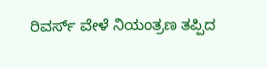ರಿವರ್ಸ್ ವೇಳೆ ನಿಯಂತ್ರಣ ತಪ್ಪಿದ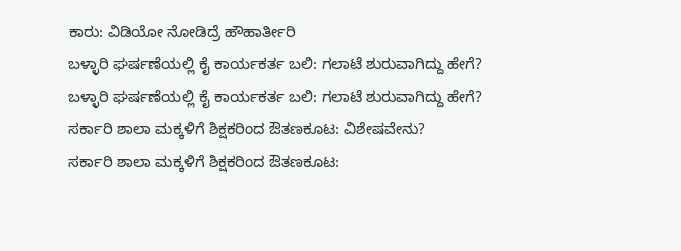ಕಾರು: ವಿಡಿಯೋ ನೋಡಿದ್ರೆ ಹೌಹಾರ್ತೀರಿ
ಬಳ್ಳಾರಿ ಘರ್ಷಣೆಯಲ್ಲಿ ಕೈ ಕಾರ್ಯಕರ್ತ ಬಲಿ: ಗಲಾಟೆ ಶುರುವಾಗಿದ್ದು ಹೇಗೆ?
ಬಳ್ಳಾರಿ ಘರ್ಷಣೆಯಲ್ಲಿ ಕೈ ಕಾರ್ಯಕರ್ತ ಬಲಿ: ಗಲಾಟೆ ಶುರುವಾಗಿದ್ದು ಹೇಗೆ?
ಸರ್ಕಾರಿ ಶಾಲಾ ಮಕ್ಕಳಿಗೆ ಶಿಕ್ಷಕರಿಂದ ಔತಣಕೂಟ: ವಿಶೇಷವೇನು?
ಸರ್ಕಾರಿ ಶಾಲಾ ಮಕ್ಕಳಿಗೆ ಶಿಕ್ಷಕರಿಂದ ಔತಣಕೂಟ: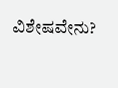ವಿಶೇಷವೇನು?